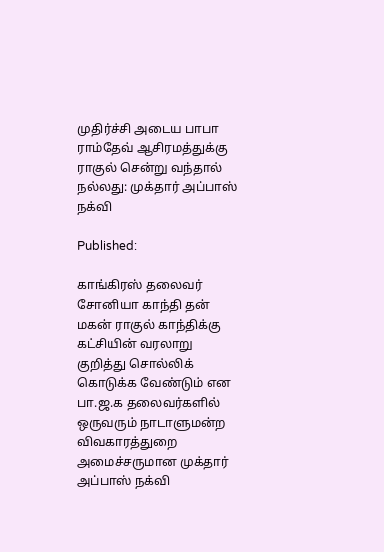முதிர்ச்சி அடைய பாபா ராம்தேவ் ஆசிரமத்துக்கு ராகுல் சென்று வந்தால் நல்லது: முக்தார் அப்பாஸ் நக்வி

Published:

காங்கிரஸ் தலைவர் சோனியா காந்தி தன் மகன் ராகுல் காந்திக்கு கட்சியின் வரலாறு குறித்து சொல்லிக் கொடுக்க வேண்டும் என பா.ஜ.க தலைவர்களில் ஒருவரும் நாடாளுமன்ற விவகாரத்துறை அமைச்சருமான முக்தார் அப்பாஸ் நக்வி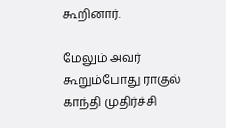கூறினார்.

மேலும் அவர் கூறும்போது ராகுல் காந்தி முதிர்ச்சி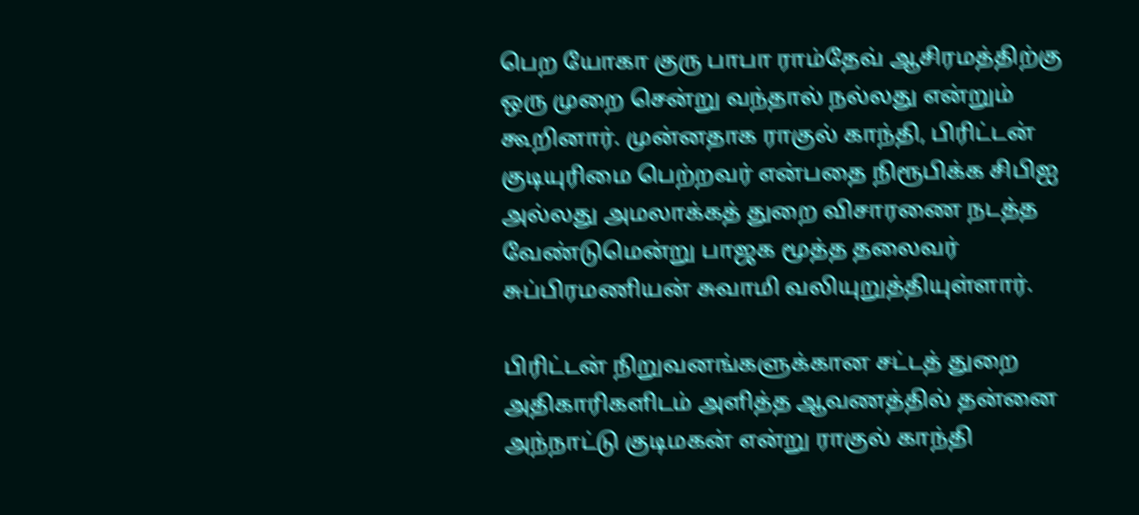பெற யோகா குரு பாபா ராம்தேவ் ஆசிரமத்திற்கு ஒரு முறை சென்று வந்தால் நல்லது என்றும் கூறினார். முன்னதாக ராகுல் காந்தி, பிரிட்டன் குடியுரிமை பெற்றவர் என்பதை நிரூபிக்க சிபிஐ அல்லது அமலாக்கத் துறை விசாரணை நடத்த வேண்டுமென்று பாஜக மூத்த தலைவர் சுப்பிரமணியன் சுவாமி வலியுறுத்தியுள்ளார்.

பிரிட்டன் நிறுவனங்களுக்கான சட்டத் துறை அதிகாரிகளிடம் அளித்த ஆவணத்தில் தன்னை அந்நாட்டு குடிமகன் என்று ராகுல் காந்தி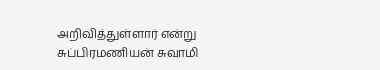அறிவித்துள்ளார் என்று சுப்பிரமணியன் சுவாமி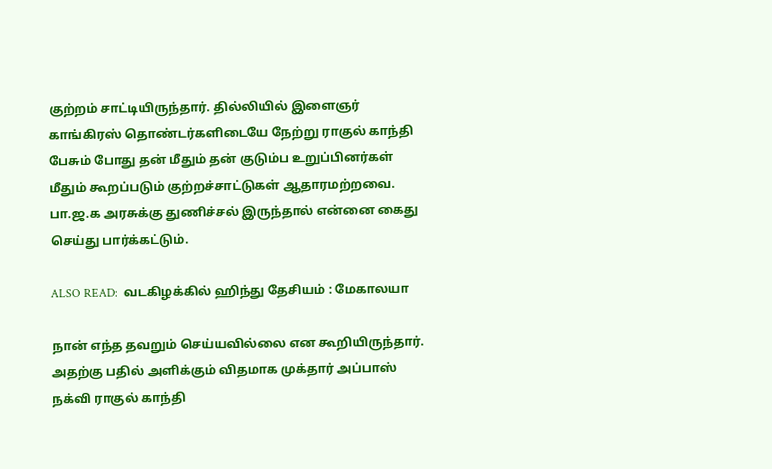குற்றம் சாட்டியிருந்தார். தில்லியில் இளைஞர் காங்கிரஸ் தொண்டர்களிடையே நேற்று ராகுல் காந்தி பேசும் போது தன் மீதும் தன் குடும்ப உறுப்பினர்கள் மீதும் கூறப்படும் குற்றச்சாட்டுகள் ஆதாரமற்றவை. பா.ஜ.க அரசுக்கு துணிச்சல் இருந்தால் என்னை கைது செய்து பார்க்கட்டும்.

ALSO READ:  வடகிழக்கில் ஹிந்து தேசியம் : மேகாலயா

நான் எந்த தவறும் செய்யவில்லை என கூறியிருந்தார். அதற்கு பதில் அளிக்கும் விதமாக முக்தார் அப்பாஸ் நக்வி ராகுல் காந்தி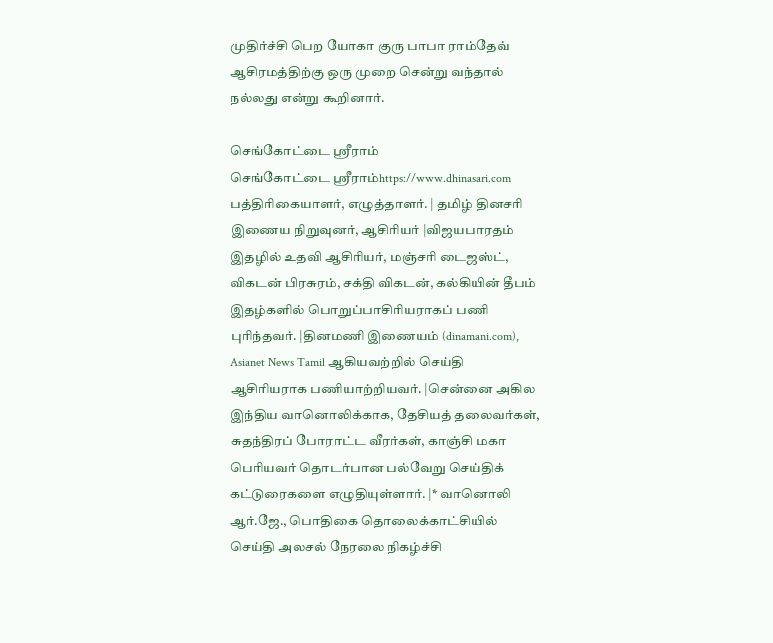முதிர்ச்சி பெற யோகா குரு பாபா ராம்தேவ் ஆசிரமத்திற்கு ஒரு முறை சென்று வந்தால் நல்லது என்று கூறினார்.

செங்கோட்டை ஸ்ரீராம்
செங்கோட்டை ஸ்ரீராம்https://www.dhinasari.com
பத்திரிகையாளர், எழுத்தாளர். | தமிழ் தினசரி இணைய நிறுவுனர், ஆசிரியர் |விஜயபாரதம் இதழில் உதவி ஆசிரியர், மஞ்சரி டைஜஸ்ட், விகடன் பிரசுரம், சக்தி விகடன், கல்கியின் தீபம் இதழ்களில் பொறுப்பாசிரியராகப் பணி புரிந்தவர். |தினமணி இணையம் (dinamani.com), Asianet News Tamil ஆகியவற்றில் செய்தி ஆசிரியராக பணியாற்றியவர். |சென்னை அகில இந்திய வானொலிக்காக, தேசியத் தலைவர்கள், சுதந்திரப் போராட்ட வீரர்கள், காஞ்சி மகா பெரியவர் தொடர்பான பல்வேறு செய்திக் கட்டுரைகளை எழுதியுள்ளார். |* வானொலி ஆர்.ஜே., பொதிகை தொலைக்காட்சியில் செய்தி அலசல் நேரலை நிகழ்ச்சி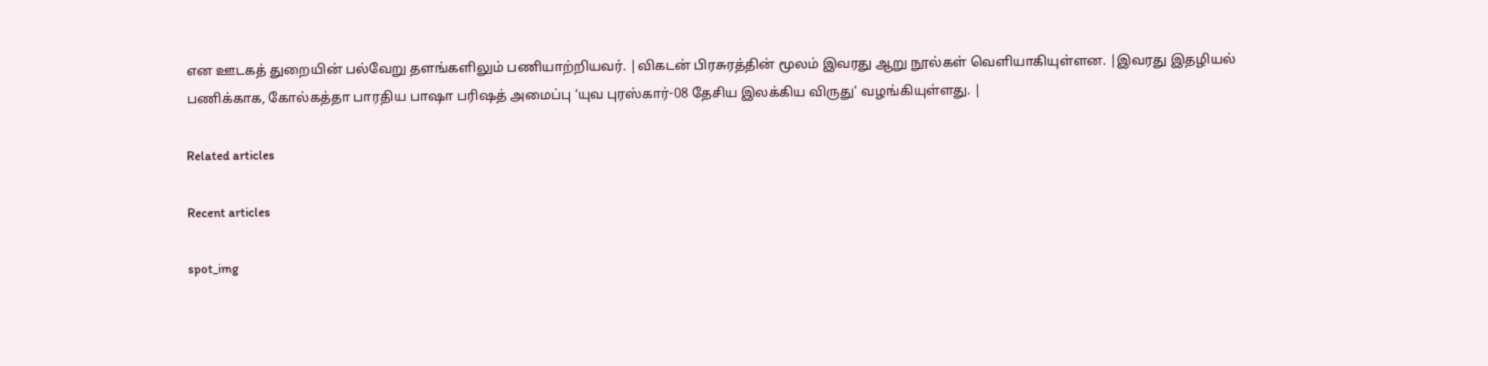என ஊடகத் துறையின் பல்வேறு தளங்களிலும் பணியாற்றியவர். |விகடன் பிரசுரத்தின் மூலம் இவரது ஆறு நூல்கள் வெளியாகியுள்ளன. |இவரது இதழியல் பணிக்காக, கோல்கத்தா பாரதிய பாஷா பரிஷத் அமைப்பு ‘யுவ புரஸ்கார்-08 தேசிய இலக்கிய விருது’ வழங்கியுள்ளது. |

Related articles

Recent articles

spot_img